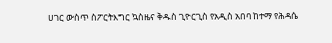ሀገር ውስጥ ስፖርትእግር ኳስዜና ቅዱስ ጊዮርጊስ የአዲስ አበባ ከተማ የሕዳሴ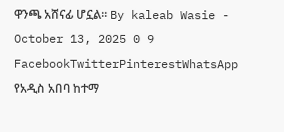ዋንጫ አሸናፊ ሆኗል። By kaleab Wasie - October 13, 2025 0 9 FacebookTwitterPinterestWhatsApp የአዲስ አበባ ከተማ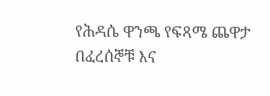የሕዳሴ ዋንጫ የፍጻሜ ጨዋታ በፈረሰኞቹ እና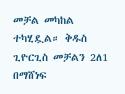መቻል መካከል ተካሂዷል። ቅዱስ ጊዮርጊስ መቻልን 2ለ1 በማሸነፍ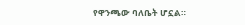የዋንጫው ባለቤት ሆኗል።